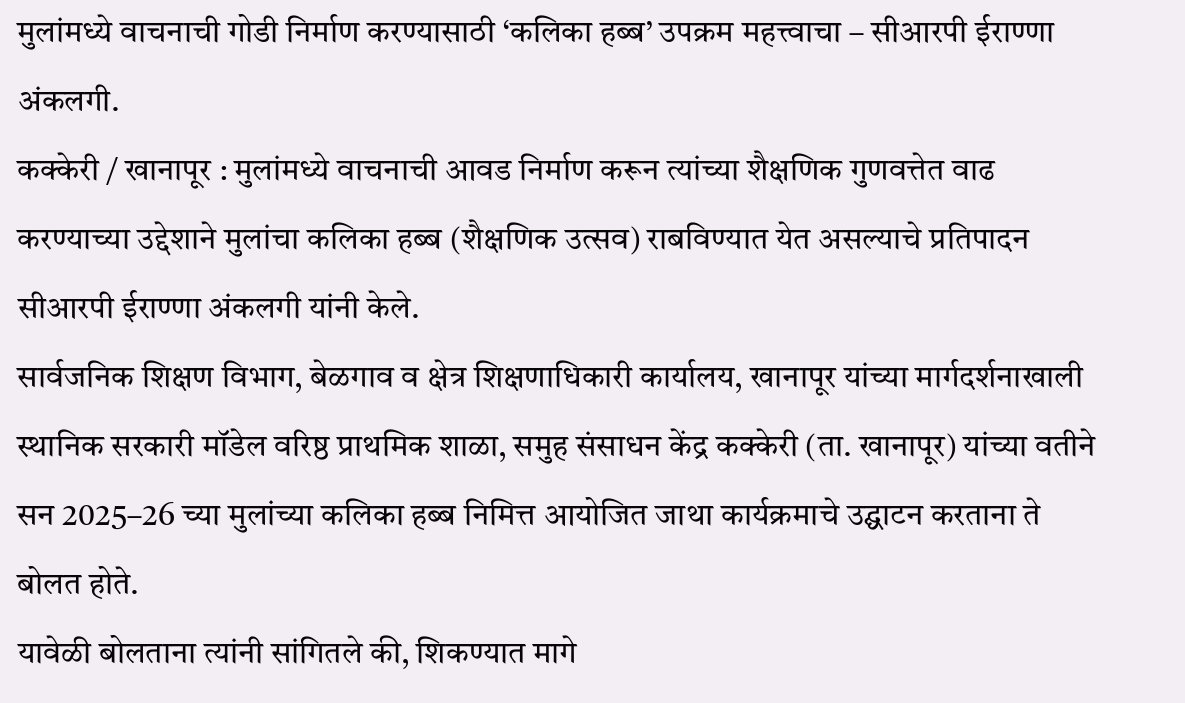मुलांमध्ये वाचनाची गोडी निर्माण करण्यासाठी ‘कलिका हब्ब’ उपक्रम महत्त्वाचा – सीआरपी ईराण्णा अंकलगी.
कक्केरी / खानापूर : मुलांमध्ये वाचनाची आवड निर्माण करून त्यांच्या शैक्षणिक गुणवत्तेत वाढ करण्याच्या उद्देशाने मुलांचा कलिका हब्ब (शैक्षणिक उत्सव) राबविण्यात येत असल्याचे प्रतिपादन सीआरपी ईराण्णा अंकलगी यांनी केले.
सार्वजनिक शिक्षण विभाग, बेळगाव व क्षेत्र शिक्षणाधिकारी कार्यालय, खानापूर यांच्या मार्गदर्शनाखाली स्थानिक सरकारी मॉडेल वरिष्ठ प्राथमिक शाळा, समुह संसाधन केंद्र कक्केरी (ता. खानापूर) यांच्या वतीने सन 2025–26 च्या मुलांच्या कलिका हब्ब निमित्त आयोजित जाथा कार्यक्रमाचे उद्घाटन करताना ते बोलत होते.
यावेळी बोलताना त्यांनी सांगितले की, शिकण्यात मागे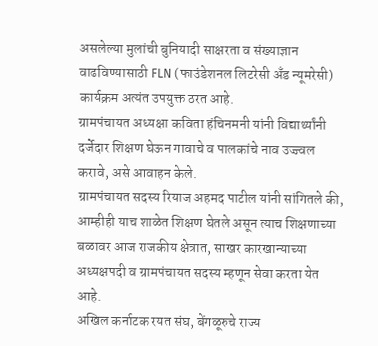असलेल्या मुलांची बुनियादी साक्षरता व संख्याज्ञान वाढविण्यासाठी FLN (फाउंडेशनल लिटरेसी अँड न्यूमरेसी) कार्यक्रम अत्यंत उपयुक्त ठरत आहे.
ग्रामपंचायत अध्यक्षा कविता हंचिनमनी यांनी विद्यार्थ्यांनी दर्जेदार शिक्षण घेऊन गावाचे व पालकांचे नाव उज्ज्वल करावे, असे आवाहन केले.
ग्रामपंचायत सदस्य रियाज अहमद पाटील यांनी सांगितले की, आम्हीही याच शाळेत शिक्षण घेतले असून त्याच शिक्षणाच्या बळावर आज राजकीय क्षेत्रात, साखर कारखान्याच्या अध्यक्षपदी व ग्रामपंचायत सदस्य म्हणून सेवा करता येत आहे.
अखिल कर्नाटक रयत संघ, बेंगळूरुचे राज्य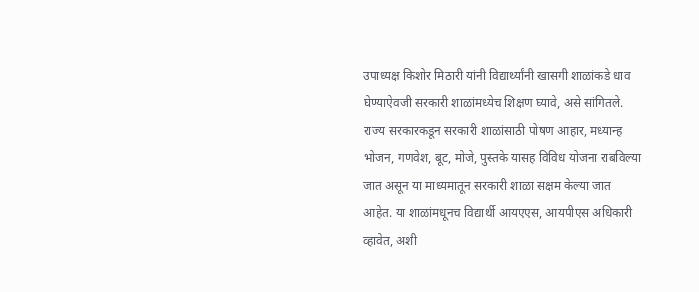उपाध्यक्ष किशोर मिठारी यांनी विद्यार्थ्यांनी खासगी शाळांकडे धाव घेण्याऐवजी सरकारी शाळांमध्येच शिक्षण घ्यावे, असे सांगितले. राज्य सरकारकडून सरकारी शाळांसाठी पोषण आहार, मध्यान्ह भोजन, गणवेश, बूट, मोजे, पुस्तके यासह विविध योजना राबविल्या जात असून या माध्यमातून सरकारी शाळा सक्षम केल्या जात आहेत. या शाळांमधूनच विद्यार्थी आयएएस, आयपीएस अधिकारी व्हावेत, अशी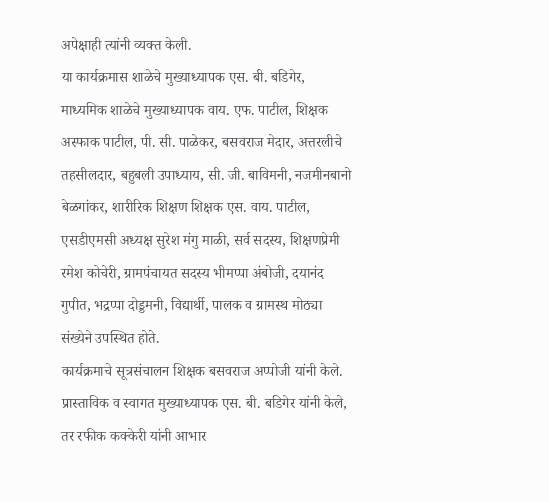अपेक्षाही त्यांनी व्यक्त केली.
या कार्यक्रमास शाळेचे मुख्याध्यापक एस. बी. बडिगेर, माध्यमिक शाळेचे मुख्याध्यापक वाय. एफ. पाटील, शिक्षक अस्फाक पाटील, पी. सी. पाळेकर, बसवराज मेदार, अत्तरलीचे तहसीलदार, बहुबली उपाध्याय, सी. जी. बाविमनी, नजमीनबानो बेळगांकर, शारीरिक शिक्षण शिक्षक एस. वाय. पाटील, एसडीएमसी अध्यक्ष सुरेश मंगु माळी, सर्व सदस्य, शिक्षणप्रेमी रमेश कोचेरी, ग्रामपंचायत सदस्य भीमप्पा अंबोजी, दयानंद गुपीत, भद्रप्पा दोड्डमनी, विद्यार्थी, पालक व ग्रामस्थ मोठ्या संख्येने उपस्थित होते.
कार्यक्रमाचे सूत्रसंचालन शिक्षक बसवराज अप्पोजी यांनी केले. प्रास्ताविक व स्वागत मुख्याध्यापक एस. बी. बडिगेर यांनी केले, तर रफीक कक्केरी यांनी आभार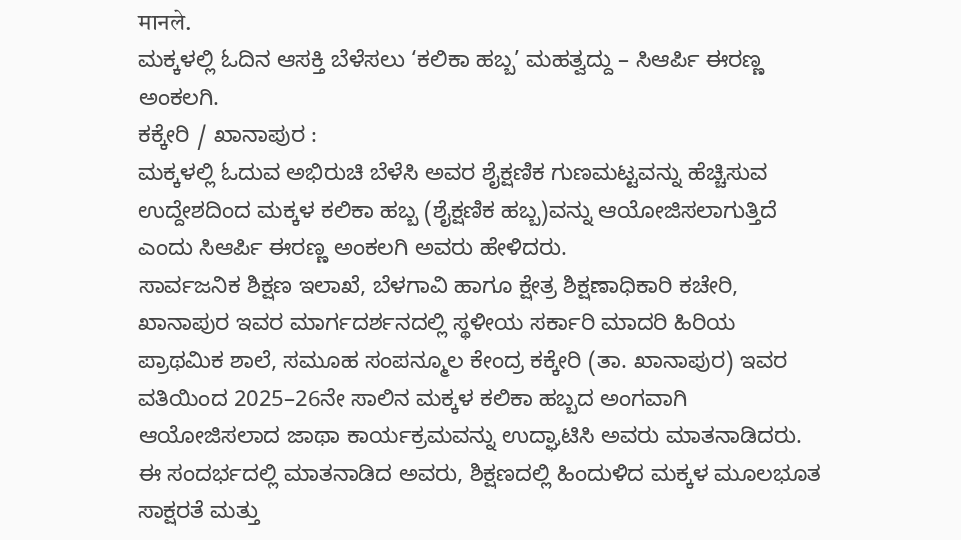मानले.
ಮಕ್ಕಳಲ್ಲಿ ಓದಿನ ಆಸಕ್ತಿ ಬೆಳೆಸಲು ‘ಕಲಿಕಾ ಹಬ್ಬ’ ಮಹತ್ವದ್ದು – ಸಿಆರ್ಪಿ ಈರಣ್ಣ ಅಂಕಲಗಿ.
ಕಕ್ಕೇರಿ / ಖಾನಾಪುರ :
ಮಕ್ಕಳಲ್ಲಿ ಓದುವ ಅಭಿರುಚಿ ಬೆಳೆಸಿ ಅವರ ಶೈಕ್ಷಣಿಕ ಗುಣಮಟ್ಟವನ್ನು ಹೆಚ್ಚಿಸುವ ಉದ್ದೇಶದಿಂದ ಮಕ್ಕಳ ಕಲಿಕಾ ಹಬ್ಬ (ಶೈಕ್ಷಣಿಕ ಹಬ್ಬ)ವನ್ನು ಆಯೋಜಿಸಲಾಗುತ್ತಿದೆ ಎಂದು ಸಿಆರ್ಪಿ ಈರಣ್ಣ ಅಂಕಲಗಿ ಅವರು ಹೇಳಿದರು.
ಸಾರ್ವಜನಿಕ ಶಿಕ್ಷಣ ಇಲಾಖೆ, ಬೆಳಗಾವಿ ಹಾಗೂ ಕ್ಷೇತ್ರ ಶಿಕ್ಷಣಾಧಿಕಾರಿ ಕಚೇರಿ, ಖಾನಾಪುರ ಇವರ ಮಾರ್ಗದರ್ಶನದಲ್ಲಿ ಸ್ಥಳೀಯ ಸರ್ಕಾರಿ ಮಾದರಿ ಹಿರಿಯ ಪ್ರಾಥಮಿಕ ಶಾಲೆ, ಸಮೂಹ ಸಂಪನ್ಮೂಲ ಕೇಂದ್ರ ಕಕ್ಕೇರಿ (ತಾ. ಖಾನಾಪುರ) ಇವರ ವತಿಯಿಂದ 2025–26ನೇ ಸಾಲಿನ ಮಕ್ಕಳ ಕಲಿಕಾ ಹಬ್ಬದ ಅಂಗವಾಗಿ ಆಯೋಜಿಸಲಾದ ಜಾಥಾ ಕಾರ್ಯಕ್ರಮವನ್ನು ಉದ್ಘಾಟಿಸಿ ಅವರು ಮಾತನಾಡಿದರು.
ಈ ಸಂದರ್ಭದಲ್ಲಿ ಮಾತನಾಡಿದ ಅವರು, ಶಿಕ್ಷಣದಲ್ಲಿ ಹಿಂದುಳಿದ ಮಕ್ಕಳ ಮೂಲಭೂತ ಸಾಕ್ಷರತೆ ಮತ್ತು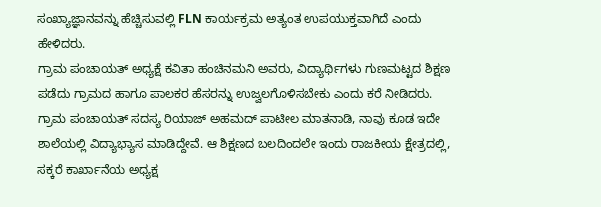ಸಂಖ್ಯಾಜ್ಞಾನವನ್ನು ಹೆಚ್ಚಿಸುವಲ್ಲಿ FLN ಕಾರ್ಯಕ್ರಮ ಅತ್ಯಂತ ಉಪಯುಕ್ತವಾಗಿದೆ ಎಂದು ಹೇಳಿದರು.
ಗ್ರಾಮ ಪಂಚಾಯತ್ ಅಧ್ಯಕ್ಷೆ ಕವಿತಾ ಹಂಚಿನಮನಿ ಅವರು, ವಿದ್ಯಾರ್ಥಿಗಳು ಗುಣಮಟ್ಟದ ಶಿಕ್ಷಣ ಪಡೆದು ಗ್ರಾಮದ ಹಾಗೂ ಪಾಲಕರ ಹೆಸರನ್ನು ಉಜ್ವಲಗೊಳಿಸಬೇಕು ಎಂದು ಕರೆ ನೀಡಿದರು.
ಗ್ರಾಮ ಪಂಚಾಯತ್ ಸದಸ್ಯ ರಿಯಾಜ್ ಅಹಮದ್ ಪಾಟೀಲ ಮಾತನಾಡಿ, ನಾವು ಕೂಡ ಇದೇ ಶಾಲೆಯಲ್ಲಿ ವಿದ್ಯಾಭ್ಯಾಸ ಮಾಡಿದ್ದೇವೆ. ಆ ಶಿಕ್ಷಣದ ಬಲದಿಂದಲೇ ಇಂದು ರಾಜಕೀಯ ಕ್ಷೇತ್ರದಲ್ಲಿ, ಸಕ್ಕರೆ ಕಾರ್ಖಾನೆಯ ಅಧ್ಯಕ್ಷ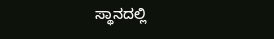ಸ್ಥಾನದಲ್ಲಿ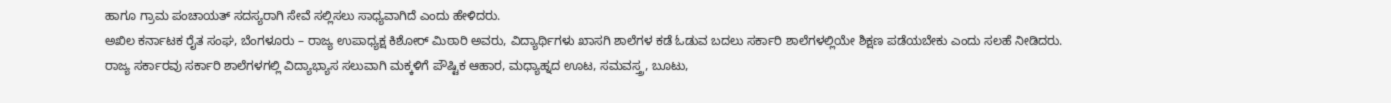ಹಾಗೂ ಗ್ರಾಮ ಪಂಚಾಯತ್ ಸದಸ್ಯರಾಗಿ ಸೇವೆ ಸಲ್ಲಿಸಲು ಸಾಧ್ಯವಾಗಿದೆ ಎಂದು ಹೇಳಿದರು.
ಅಖಿಲ ಕರ್ನಾಟಕ ರೈತ ಸಂಘ, ಬೆಂಗಳೂರು – ರಾಜ್ಯ ಉಪಾಧ್ಯಕ್ಷ ಕಿಶೋರ್ ಮಿಠಾರಿ ಅವರು, ವಿದ್ಯಾರ್ಥಿಗಳು ಖಾಸಗಿ ಶಾಲೆಗಳ ಕಡೆ ಓಡುವ ಬದಲು ಸರ್ಕಾರಿ ಶಾಲೆಗಳಲ್ಲಿಯೇ ಶಿಕ್ಷಣ ಪಡೆಯಬೇಕು ಎಂದು ಸಲಹೆ ನೀಡಿದರು.
ರಾಜ್ಯ ಸರ್ಕಾರವು ಸರ್ಕಾರಿ ಶಾಲೆಗಳಗಲ್ಲಿ ವಿದ್ಯಾಭ್ಯಾಸ ಸಲುವಾಗಿ ಮಕ್ಕಳಿಗೆ ಪೌಷ್ಟಿಕ ಆಹಾರ, ಮಧ್ಯಾಹ್ನದ ಊಟ, ಸಮವಸ್ತ್ರ, ಬೂಟು,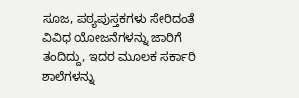ಸೂಜ, ಪಠ್ಯಪುಸ್ತಕಗಳು ಸೇರಿದಂತೆ ವಿವಿಧ ಯೋಜನೆಗಳನ್ನು ಜಾರಿಗೆ ತಂದಿದ್ದು, ಇದರ ಮೂಲಕ ಸರ್ಕಾರಿ ಶಾಲೆಗಳನ್ನು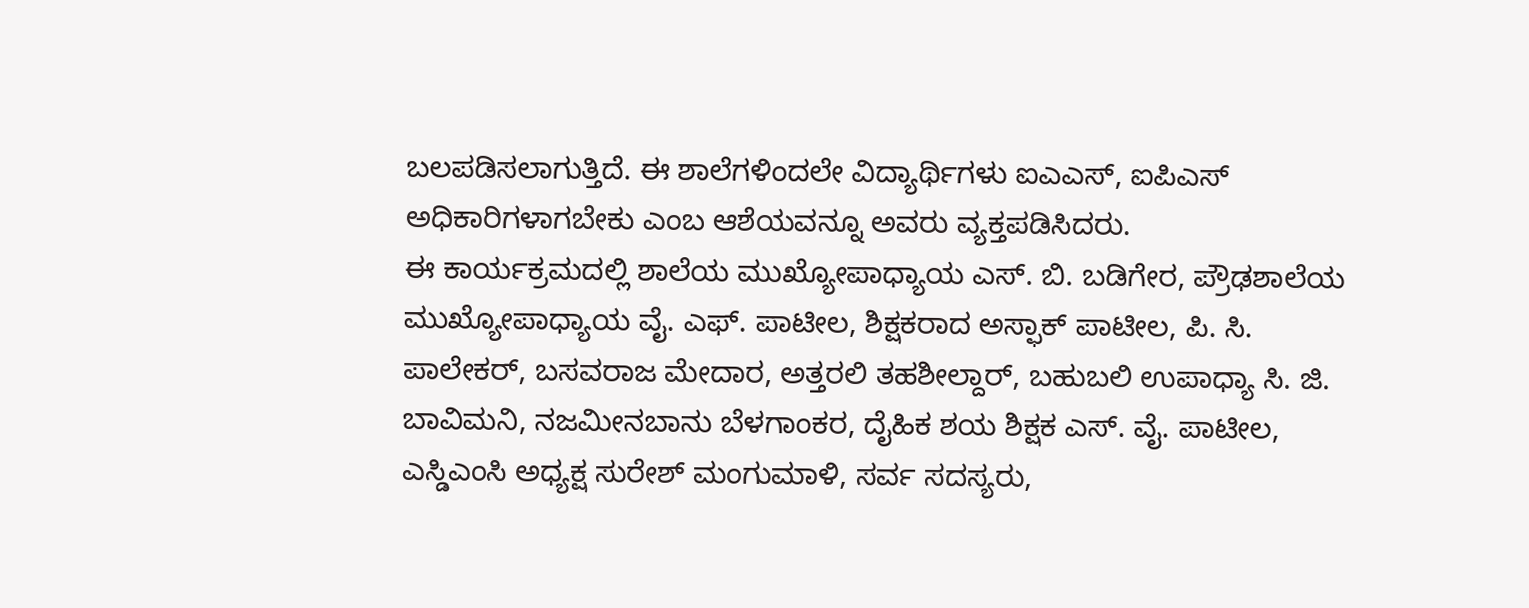ಬಲಪಡಿಸಲಾಗುತ್ತಿದೆ. ಈ ಶಾಲೆಗಳಿಂದಲೇ ವಿದ್ಯಾರ್ಥಿಗಳು ಐಎಎಸ್, ಐಪಿಎಸ್ ಅಧಿಕಾರಿಗಳಾಗಬೇಕು ಎಂಬ ಆಶೆಯವನ್ನೂ ಅವರು ವ್ಯಕ್ತಪಡಿಸಿದರು.
ಈ ಕಾರ್ಯಕ್ರಮದಲ್ಲಿ ಶಾಲೆಯ ಮುಖ್ಯೋಪಾಧ್ಯಾಯ ಎಸ್. ಬಿ. ಬಡಿಗೇರ, ಪ್ರೌಢಶಾಲೆಯ ಮುಖ್ಯೋಪಾಧ್ಯಾಯ ವೈ. ಎಫ್. ಪಾಟೀಲ, ಶಿಕ್ಷಕರಾದ ಅಸ್ಫಾಕ್ ಪಾಟೀಲ, ಪಿ. ಸಿ. ಪಾಲೇಕರ್, ಬಸವರಾಜ ಮೇದಾರ, ಅತ್ತರಲಿ ತಹಶೀಲ್ದಾರ್, ಬಹುಬಲಿ ಉಪಾಧ್ಯಾ ಸಿ. ಜಿ. ಬಾವಿಮನಿ, ನಜಮೀನಬಾನು ಬೆಳಗಾಂಕರ, ದೈಹಿಕ ಶಯ ಶಿಕ್ಷಕ ಎಸ್. ವೈ. ಪಾಟೀಲ, ಎಸ್ಡಿಎಂಸಿ ಅಧ್ಯಕ್ಷ ಸುರೇಶ್ ಮಂಗುಮಾಳಿ, ಸರ್ವ ಸದಸ್ಯರು,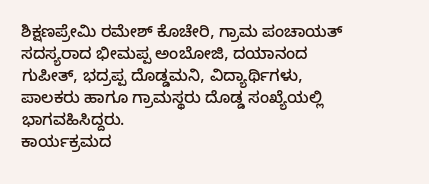ಶಿಕ್ಷಣಪ್ರೇಮಿ ರಮೇಶ್ ಕೊಚೇರಿ, ಗ್ರಾಮ ಪಂಚಾಯತ್ ಸದಸ್ಯರಾದ ಭೀಮಪ್ಪ ಅಂಬೋಜಿ, ದಯಾನಂದ ಗುಪೀತ್, ಭದ್ರಪ್ಪ ದೊಡ್ಡಮನಿ, ವಿದ್ಯಾರ್ಥಿಗಳು, ಪಾಲಕರು ಹಾಗೂ ಗ್ರಾಮಸ್ಥರು ದೊಡ್ಡ ಸಂಖ್ಯೆಯಲ್ಲಿ ಭಾಗವಹಿಸಿದ್ದರು.
ಕಾರ್ಯಕ್ರಮದ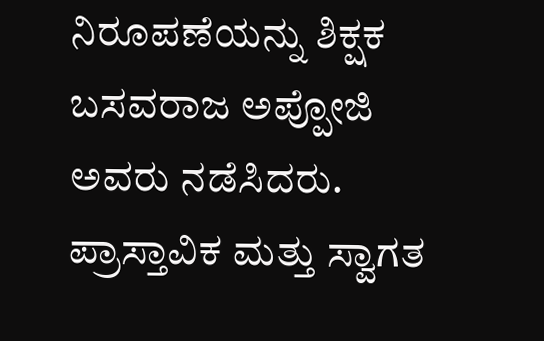ನಿರೂಪಣೆಯನ್ನು ಶಿಕ್ಷಕ ಬಸವರಾಜ ಅಪ್ಪೋಜಿ ಅವರು ನಡೆಸಿದರು. ಪ್ರಾಸ್ತಾವಿಕ ಮತ್ತು ಸ್ವಾಗತ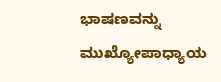ಭಾಷಣವನ್ನು ಮುಖ್ಯೋಪಾಧ್ಯಾಯ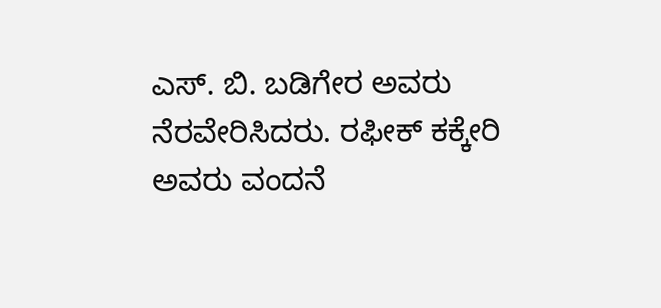ಎಸ್. ಬಿ. ಬಡಿಗೇರ ಅವರು ನೆರವೇರಿಸಿದರು. ರಫೀಕ್ ಕಕ್ಕೇರಿ ಅವರು ವಂದನೆ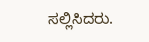ಸಲ್ಲಿಸಿದರು.